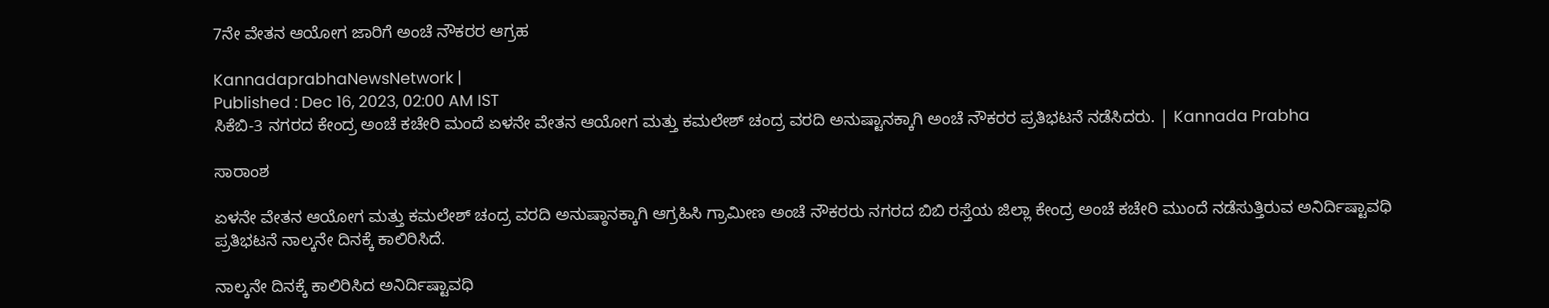7ನೇ ವೇತನ ಆಯೋಗ ಜಾರಿಗೆ ಅಂಚೆ ನೌಕರರ ಆಗ್ರಹ

KannadaprabhaNewsNetwork |
Published : Dec 16, 2023, 02:00 AM IST
ಸಿಕೆಬಿ-3 ನಗರದ ಕೇಂದ್ರ ಅಂಚೆ ಕಚೇರಿ ಮಂದೆ ಏಳನೇ ವೇತನ ಆಯೋಗ ಮತ್ತು ಕಮಲೇಶ್‌ ಚಂದ್ರ ವರದಿ ಅನುಷ್ಟಾನಕ್ಕಾಗಿ ಅಂಚೆ ನೌಕರರ ಪ್ರತಿಭಟನೆ ನಡೆಸಿದರು. | Kannada Prabha

ಸಾರಾಂಶ

ಏಳನೇ ವೇತನ ಆಯೋಗ ಮತ್ತು ಕಮಲೇಶ್‌ ಚಂದ್ರ ವರದಿ ಅನುಷ್ಠಾನಕ್ಕಾಗಿ ಆಗ್ರಹಿಸಿ ಗ್ರಾಮೀಣ ಅಂಚೆ ನೌಕರರು ನಗರದ ಬಿಬಿ ರಸ್ತೆಯ ಜಿಲ್ಲಾ ಕೇಂದ್ರ ಅಂಚೆ ಕಚೇರಿ ಮುಂದೆ ನಡೆಸುತ್ತಿರುವ ಅನಿರ್ದಿಷ್ಟಾವಧಿ ಪ್ರತಿಭಟನೆ ನಾಲ್ಕನೇ ದಿನಕ್ಕೆ ಕಾಲಿರಿಸಿದೆ.

ನಾಲ್ಕನೇ ದಿನಕ್ಕೆ ಕಾಲಿರಿಸಿದ ಅನಿರ್ದಿಷ್ಟಾವಧಿ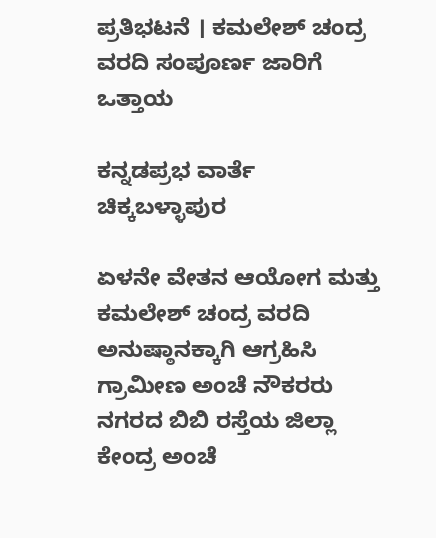ಪ್ರತಿಭಟನೆ । ಕಮಲೇಶ್ ಚಂದ್ರ ವರದಿ ಸಂಪೂರ್ಣ ಜಾರಿಗೆ ಒತ್ತಾಯ

ಕನ್ನಡಪ್ರಭ ವಾರ್ತೆ ಚಿಕ್ಕಬಳ್ಳಾಪುರ

ಏಳನೇ ವೇತನ ಆಯೋಗ ಮತ್ತು ಕಮಲೇಶ್‌ ಚಂದ್ರ ವರದಿ ಅನುಷ್ಠಾನಕ್ಕಾಗಿ ಆಗ್ರಹಿಸಿ ಗ್ರಾಮೀಣ ಅಂಚೆ ನೌಕರರು ನಗರದ ಬಿಬಿ ರಸ್ತೆಯ ಜಿಲ್ಲಾ ಕೇಂದ್ರ ಅಂಚೆ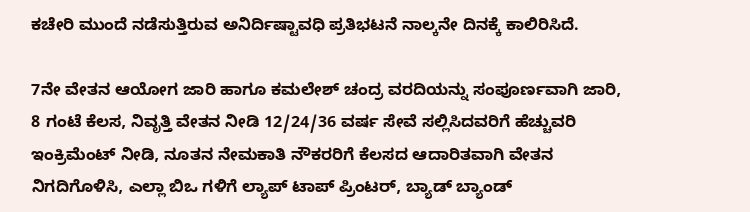ಕಚೇರಿ ಮುಂದೆ ನಡೆಸುತ್ತಿರುವ ಅನಿರ್ದಿಷ್ಟಾವಧಿ ಪ್ರತಿಭಟನೆ ನಾಲ್ಕನೇ ದಿನಕ್ಕೆ ಕಾಲಿರಿಸಿದೆ.

7ನೇ ವೇತನ ಆಯೋಗ ಜಾರಿ ಹಾಗೂ ಕಮಲೇಶ್ ಚಂದ್ರ ವರದಿಯನ್ನು ಸಂಪೂರ್ಣವಾಗಿ ಜಾರಿ, 8 ಗಂಟೆ ಕೆಲಸ, ನಿವೃತ್ತಿ ವೇತನ ನೀಡಿ 12/24/36 ವರ್ಷ ಸೇವೆ ಸಲ್ಲಿಸಿದವರಿಗೆ ಹೆಚ್ಚುವರಿ ಇಂಕ್ರಿಮೆಂಟ್ ನೀಡಿ, ನೂತನ ನೇಮಕಾತಿ ನೌಕರರಿಗೆ ಕೆಲಸದ ಆದಾರಿತವಾಗಿ ವೇತನ ನಿಗದಿಗೊಳಿಸಿ, ಎಲ್ಲಾ ಬಿಒ ಗಳಿಗೆ ಲ್ಯಾಪ್ ಟಾಪ್ ಪ್ರಿಂಟರ್, ಬ್ಯಾಡ್ ಬ್ಯಾಂಡ್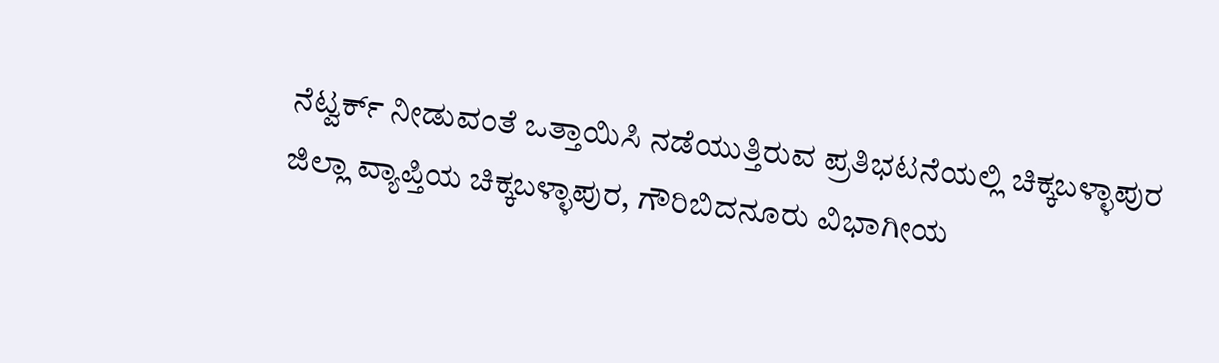ನೆಟ್ವರ್ಕ್ ನೀಡುವಂತೆ ಒತ್ತಾಯಿಸಿ ನಡೆಯುತ್ತಿರುವ ಪ್ರತಿಭಟನೆಯಲ್ಲಿ ಚಿಕ್ಕಬಳ್ಳಾಪುರ ಜಿಲ್ಲಾ ವ್ಯಾಪ್ತಿಯ ಚಿಕ್ಕಬಳ್ಳಾಪುರ, ಗೌರಿಬಿದನೂರು ವಿಭಾಗೀಯ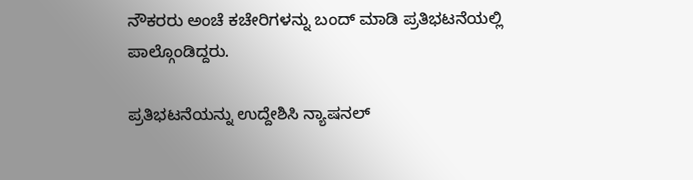ನೌಕರರು ಅಂಚೆ ಕಚೇರಿಗಳನ್ನು ಬಂದ್ ಮಾಡಿ ಪ್ರತಿಭಟನೆಯಲ್ಲಿ ಪಾಲ್ಗೊಂಡಿದ್ದರು.

ಪ್ರತಿಭಟನೆಯನ್ನು ಉದ್ದೇಶಿಸಿ ನ್ಯಾಷನಲ್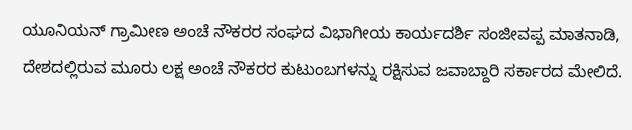ಯೂನಿಯನ್ ಗ್ರಾಮೀಣ ಅಂಚೆ ನೌಕರರ ಸಂಘದ ವಿಭಾಗೀಯ ಕಾರ್ಯದರ್ಶಿ ಸಂಜೀವಪ್ಪ ಮಾತನಾಡಿ, ದೇಶದಲ್ಲಿರುವ ಮೂರು ಲಕ್ಷ ಅಂಚೆ ನೌಕರರ ಕುಟುಂಬಗಳನ್ನು ರಕ್ಷಿಸುವ ಜವಾಬ್ದಾರಿ ಸರ್ಕಾರದ ಮೇಲಿದೆ.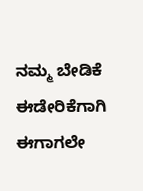ನಮ್ಮ ಬೇಡಿಕೆ ಈಡೇರಿಕೆಗಾಗಿ ಈಗಾಗಲೇ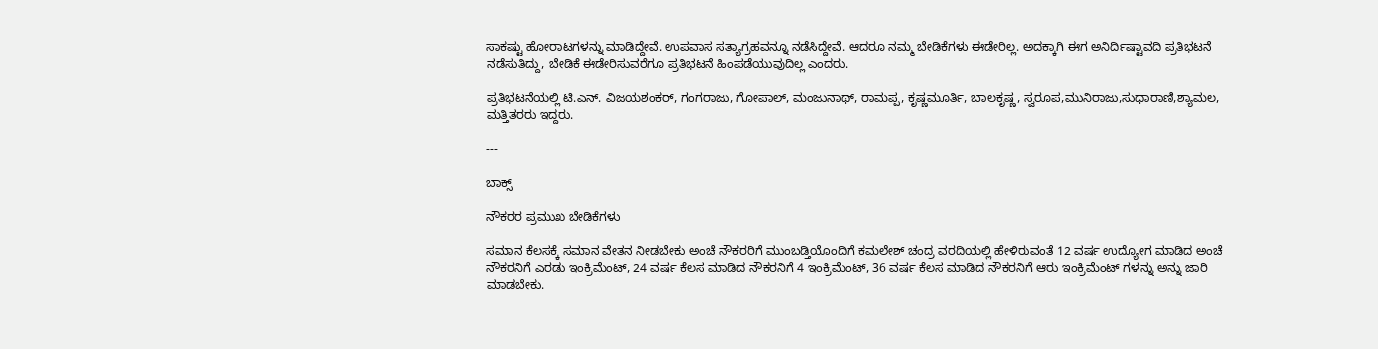ಸಾಕಷ್ಟು ಹೋರಾಟಗಳನ್ನು ಮಾಡಿದ್ದೇವೆ. ಉಪವಾಸ ಸತ್ಯಾಗ್ರಹವನ್ನೂ ನಡೆಸಿದ್ದೇವೆ. ಆದರೂ ನಮ್ಮ ಬೇಡಿಕೆಗಳು ಈಡೇರಿಲ್ಲ. ಅದಕ್ಕಾಗಿ ಈಗ ಅನಿರ್ದಿಷ್ಟಾವದಿ ಪ್ರತಿಭಟನೆ ನಡೆಸುತಿದ್ದು, ಬೇಡಿಕೆ ಈಡೇರಿಸುವರೆಗೂ ಪ್ರತಿಭಟನೆ ಹಿಂಪಡೆಯುವುದಿಲ್ಲ ಎಂದರು.

ಪ್ರತಿಭಟನೆಯಲ್ಲಿ ಟಿ.ಎನ್. ವಿಜಯಶಂಕರ್, ಗಂಗರಾಜು, ಗೋಪಾಲ್, ಮಂಜುನಾಥ್, ರಾಮಪ್ಪ, ಕೃಷ್ಣಮೂರ್ತಿ, ಬಾಲಕೃಷ್ಣ, ಸ್ವರೂಪ,ಮುನಿರಾಜು,ಸುಧಾರಾಣಿ,ಶ್ಯಾಮಲ, ಮತ್ತಿತರರು ಇದ್ದರು.

---

ಬಾಕ್ಸ್‌

ನೌಕರರ ಪ್ರಮುಖ ಬೇಡಿಕೆಗಳು

ಸಮಾನ ಕೆಲಸಕ್ಕೆ ಸಮಾನ ವೇತನ ನೀಡಬೇಕು ಅಂಚೆ ನೌಕರರಿಗೆ ಮುಂಬಡ್ತಿಯೊಂದಿಗೆ ಕಮಲೇಶ್ ಚಂದ್ರ ವರದಿಯಲ್ಲಿ ಹೇಳಿರುವಂತೆ 12 ವರ್ಷ ಉದ್ಯೋಗ ಮಾಡಿದ ಅಂಚೆ ನೌಕರನಿಗೆ ಎರಡು ಇಂಕ್ರಿಮೆಂಟ್, 24 ವರ್ಷ ಕೆಲಸ ಮಾಡಿದ ನೌಕರನಿಗೆ 4 ಇಂಕ್ರಿಮೆಂಟ್, 36 ವರ್ಷ ಕೆಲಸ ಮಾಡಿದ ನೌಕರನಿಗೆ ಆರು ಇಂಕ್ರಿಮೆಂಟ್ ಗಳನ್ನು ಅನ್ನು ಜಾರಿ ಮಾಡಬೇಕು.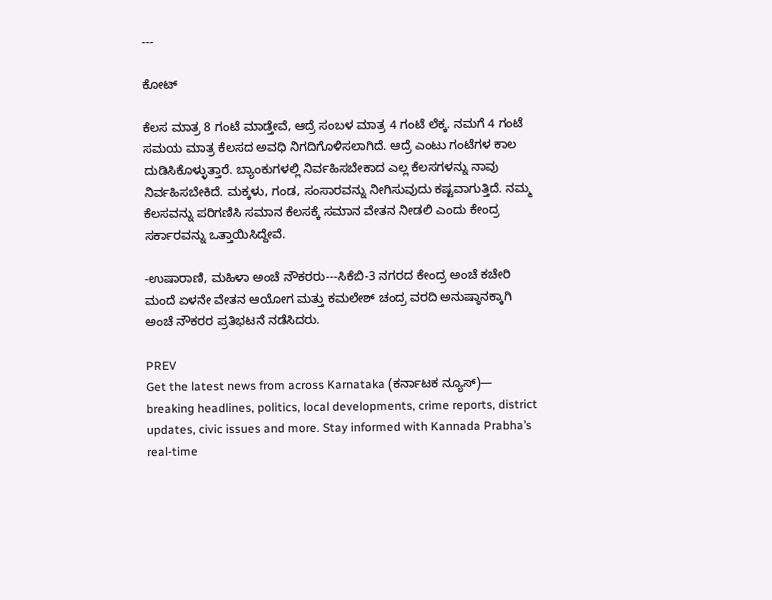---

ಕೋಟ್‌

ಕೆಲಸ ಮಾತ್ರ 8 ಗಂಟೆ ಮಾಡ್ತೇವೆ, ಆದ್ರೆ ಸಂಬಳ ಮಾತ್ರ 4 ಗಂಟೆ ಲೆಕ್ಕ. ನಮಗೆ 4 ಗಂಟೆ ಸಮಯ ಮಾತ್ರ ಕೆಲಸದ ಅವಧಿ ನಿಗದಿಗೊಳಿಸಲಾಗಿದೆ. ಆದ್ರೆ ಎಂಟು ಗಂಟೆಗಳ ಕಾಲ ದುಡಿಸಿಕೊಳ್ಳುತ್ತಾರೆ. ಬ್ಯಾಂಕುಗಳಲ್ಲಿ ನಿರ್ವಹಿಸಬೇಕಾದ ಎಲ್ಲ ಕೆಲಸಗಳನ್ನು ನಾವು ನಿರ್ವಹಿಸಬೇಕಿದೆ. ಮಕ್ಕಳು, ಗಂಡ, ಸಂಸಾರವನ್ನು ನೀಗಿಸುವುದು ಕಷ್ಟವಾಗುತ್ತಿದೆ. ನಮ್ಮ ಕೆಲಸವನ್ನು ಪರಿಗಣಿಸಿ ಸಮಾನ ಕೆಲಸಕ್ಕೆ ಸಮಾನ ವೇತನ ನೀಡಲಿ ಎಂದು ಕೇಂದ್ರ ಸರ್ಕಾರವನ್ನು ಒತ್ತಾಯಿಸಿದ್ದೇವೆ.

-ಉಷಾರಾಣಿ, ಮಹಿಳಾ ಅಂಚೆ ನೌಕರರು---ಸಿಕೆಬಿ-3 ನಗರದ ಕೇಂದ್ರ ಅಂಚೆ ಕಚೇರಿ ಮಂದೆ ಏಳನೇ ವೇತನ ಆಯೋಗ ಮತ್ತು ಕಮಲೇಶ್‌ ಚಂದ್ರ ವರದಿ ಅನುಷ್ಠಾನಕ್ಕಾಗಿ ಅಂಚೆ ನೌಕರರ ಪ್ರತಿಭಟನೆ ನಡೆಸಿದರು.

PREV
Get the latest news from across Karnataka (ಕರ್ನಾಟಕ ನ್ಯೂಸ್)— breaking headlines, politics, local developments, crime reports, district updates, civic issues and more. Stay informed with Kannada Prabha’s real‑time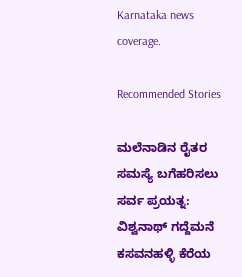Karnataka news coverage.

Recommended Stories

ಮಲೆನಾಡಿನ ರೈತರ ಸಮಸ್ಯೆ ಬಗೆಹರಿಸಲು ಸರ್ವ ಪ್ರಯತ್ನ: ವಿಶ್ವನಾಥ್ ಗದ್ದೆಮನೆ
ಕಸವನಹಳ್ಳಿ ಕೆರೆಯ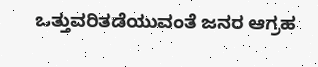ಒತ್ತುವರಿತಡೆಯುವಂತೆ ಜನರ ಆಗ್ರಹ